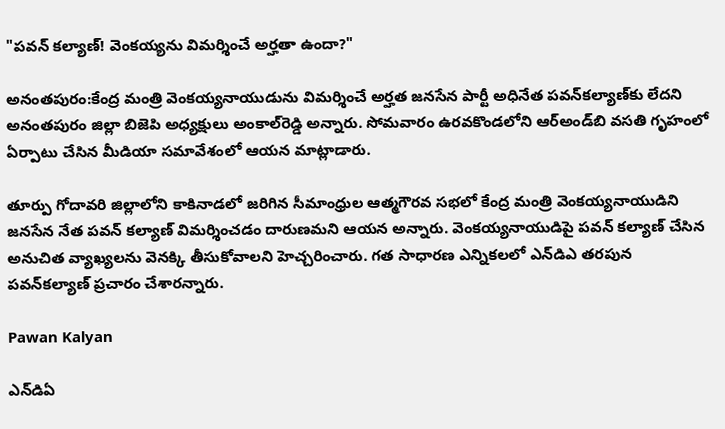"పవన్ కల్యాణ్! వెంకయ్యను విమర్శించే అర్హతా ఉందా?"

అనంతపురం:కేంద్ర మంత్రి వెంకయ్యనాయుడును విమర్శించే అర్హత జనసేన పార్టీ అధినేత పవన్‌కల్యాణ్‌కు లేదని అనంతపురం జిల్లా బిజెపి అధ్యక్షులు అంకాల్‌రెడ్డి అన్నారు. సోమవారం ఉరవకొండలోని ఆర్‌అండ్‌బి వసతి గృహంలో ఏర్పాటు చేసిన మీడియా సమావేశంలో ఆయన మాట్లాడారు.

తూర్పు గోదావరి జిల్లాలోని కాకినాడలో జరిగిన సీమాంధ్రుల ఆత్మగౌరవ సభలో కేంద్ర మంత్రి వెంకయ్యనాయుడిని జనసేన నేత పవన్ కల్యాణ్ విమర్శించడం దారుణమని ఆయన అన్నారు. వెంకయ్యనాయుడిపై పవన్ కల్యాణ్ చేసిన అనుచిత వ్యాఖ్యలను వెనక్కి తీసుకోవాలని హెచ్చరించారు. గత సాధారణ ఎన్నికలలో ఎన్‌డిఎ తరపున పవన్‌కల్యాణ్ ప్రచారం చేశారన్నారు.

Pawan Kalyan

ఎన్‌డిఏ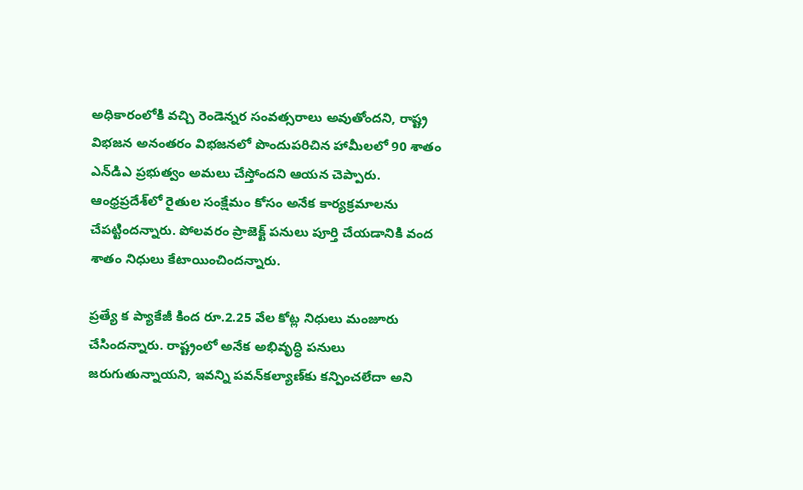అధికారంలోకి వచ్చి రెండెన్నర సంవత్సరాలు అవుతోందని, రాష్ట్ర విభజన అనంతరం విభజనలో పొందుపరిచిన హామీలలో 90 శాతం ఎన్‌డిఎ ప్రభుత్వం అమలు చేస్తోందని ఆయన చెప్పారు. ఆంధ్రప్రదేశ్‌లో రైతుల సంక్షేమం కోసం అనేక కార్యక్రమాలను చేపట్టిందన్నారు. పోలవరం ప్రాజెక్ట్ పనులు పూర్తి చేయడానికి వంద శాతం నిధులు కేటాయించిందన్నారు.

ప్రత్యే క ప్యాకేజీ కింద రూ.2.25 వేల కోట్ల నిధులు మంజూరు చేసిందన్నారు. రాష్ట్రంలో అనేక అభివృద్ధి పనులు జరుగుతున్నాయని, ఇవన్ని పవన్‌కల్యాణ్‌కు కన్పించలేదా అని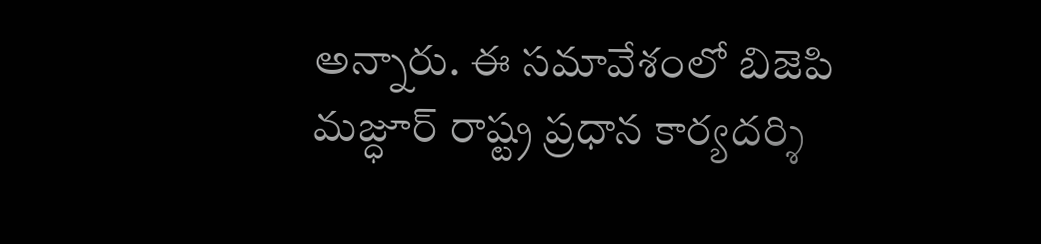అన్నారు. ఈ సమావేశంలో బిజెపి మజ్ధూర్ రాష్ట్ర ప్రధాన కార్యదర్శి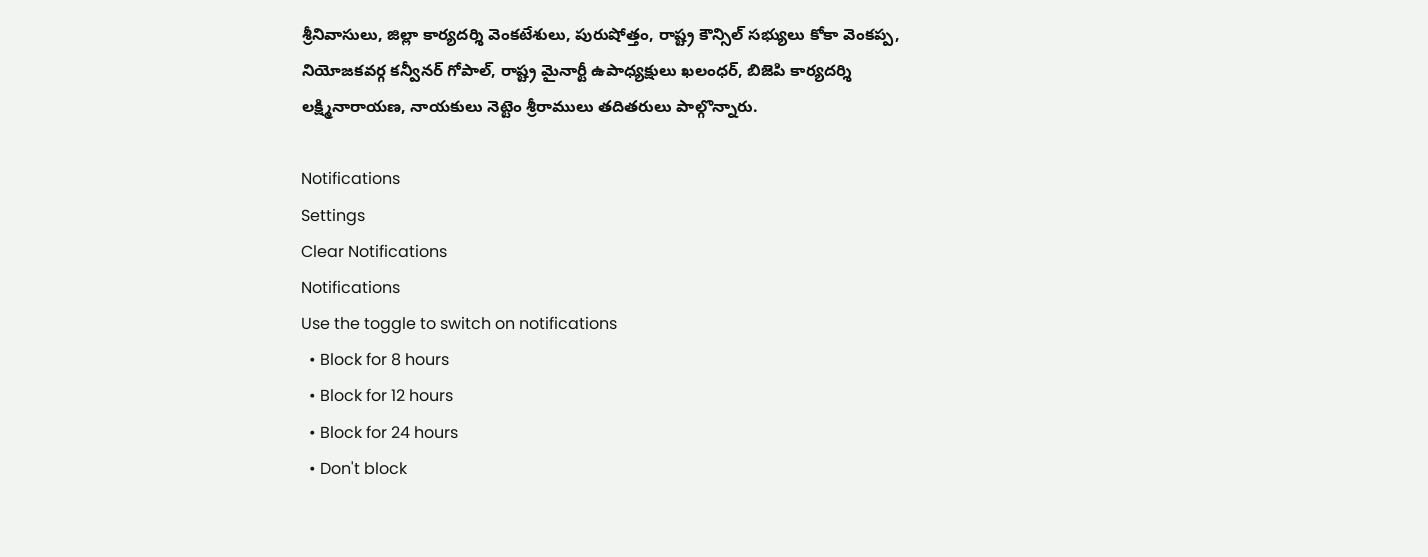శ్రీనివాసులు, జిల్లా కార్యదర్శి వెంకటేశులు, పురుషోత్తం, రాష్ట్ర కౌన్సిల్ సభ్యులు కోకా వెంకప్ప, నియోజకవర్గ కన్వీనర్ గోపాల్, రాష్ట్ర మైనార్టీ ఉపాధ్యక్షులు ఖలంధర్, బిజెపి కార్యదర్శి లక్ష్మినారాయణ, నాయకులు నెట్టెం శ్రీరాములు తదితరులు పాల్గొన్నారు.

Notifications
Settings
Clear Notifications
Notifications
Use the toggle to switch on notifications
  • Block for 8 hours
  • Block for 12 hours
  • Block for 24 hours
  • Don't block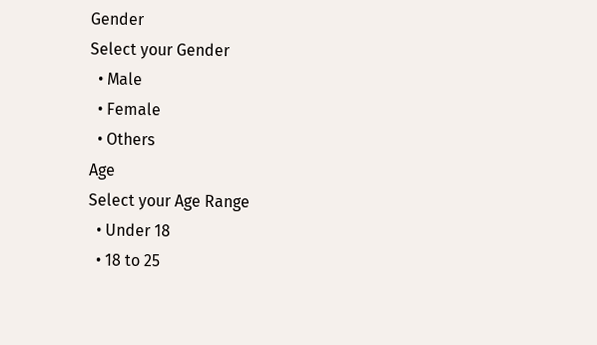Gender
Select your Gender
  • Male
  • Female
  • Others
Age
Select your Age Range
  • Under 18
  • 18 to 25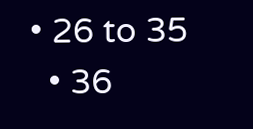• 26 to 35
  • 36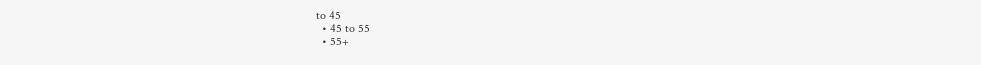to 45
  • 45 to 55
  • 55+